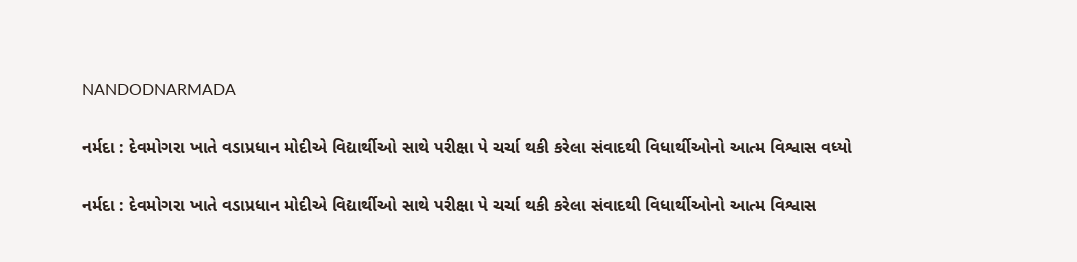NANDODNARMADA

નર્મદા : દેવમોગરા ખાતે વડાપ્રધાન મોદીએ વિદ્યાર્થીઓ સાથે પરીક્ષા પે ચર્ચા થકી કરેલા સંવાદથી વિધાર્થીઓનો આત્મ વિશ્વાસ વધ્યો

નર્મદા : દેવમોગરા ખાતે વડાપ્રધાન મોદીએ વિદ્યાર્થીઓ સાથે પરીક્ષા પે ચર્ચા થકી કરેલા સંવાદથી વિધાર્થીઓનો આત્મ વિશ્વાસ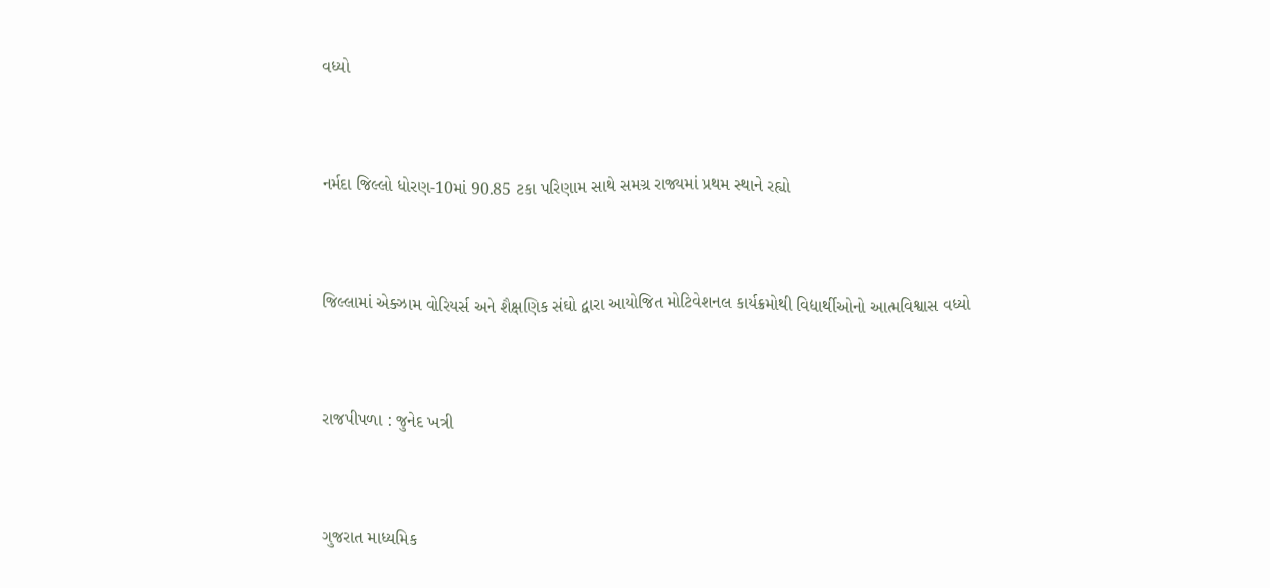વધ્યો



નર્મદા જિલ્લો ધોરણ-10માં 90.85 ટકા પરિણામ સાથે સમગ્ર રાજ્યમાં પ્રથમ સ્થાને રહ્યો



જિલ્લામાં એક્ઝામ વોરિયર્સ અને શૈક્ષણિક સંઘો દ્વારા આયોજિત મોટિવેશનલ કાર્યક્રમોથી વિદ્યાર્થીઓનો આત્મવિશ્વાસ વધ્યો



રાજપીપળા : જુનેદ ખત્રી



ગુજરાત માધ્યમિક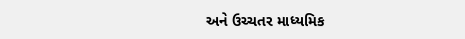અને ઉચ્ચતર માધ્યમિક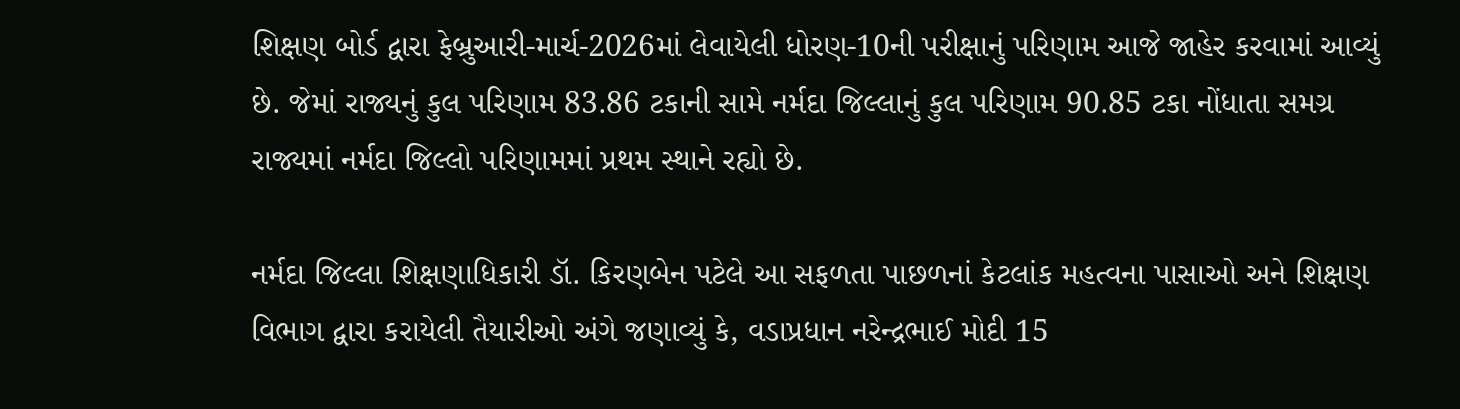શિક્ષણ બોર્ડ દ્વારા ફેબ્રુઆરી-માર્ચ-2026માં લેવાયેલી ધોરણ-10ની પરીક્ષાનું પરિણામ આજે જાહેર કરવામાં આવ્યું છે. જેમાં રાજ્યનું કુલ પરિણામ 83.86 ટકાની સામે નર્મદા જિલ્લાનું કુલ પરિણામ 90.85 ટકા નોંધાતા સમગ્ર રાજ્યમાં નર્મદા જિલ્લો પરિણામમાં પ્રથમ સ્થાને રહ્યો છે.

નર્મદા જિલ્લા શિક્ષણાધિકારી ડૉ. કિરણબેન પટેલે આ સફળતા પાછળનાં કેટલાંક મહત્વના પાસાઓ અને શિક્ષણ વિભાગ દ્વારા કરાયેલી તૈયારીઓ અંગે જણાવ્યું કે, વડાપ્રધાન નરેન્દ્રભાઈ મોદી 15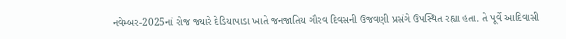નવેમ્બર-2025નાં રોજ જ્યારે દેડિયાપાડા ખાતે જનજાતિય ગૌરવ દિવસની ઉજવણી પ્રસંગે ઉપસ્થિત રહ્યા હતા. તે પૂર્વે આદિવાસી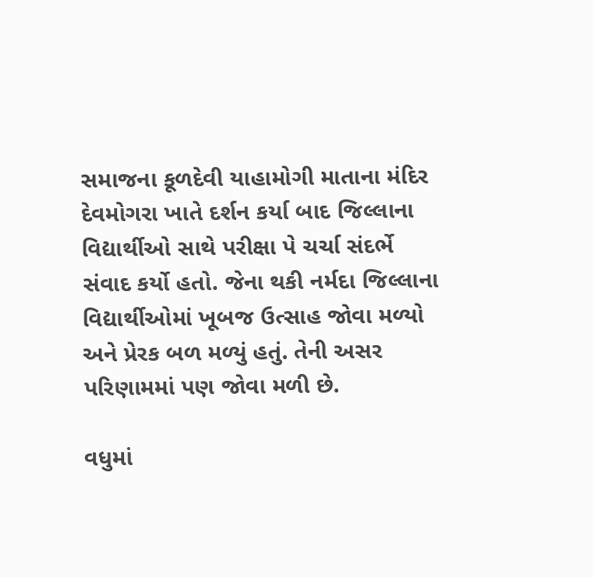સમાજના કૂળદેવી યાહામોગી માતાના મંદિર દેવમોગરા ખાતે દર્શન કર્યા બાદ જિલ્લાના વિદ્યાર્થીઓ સાથે પરીક્ષા પે ચર્ચા સંદર્ભે સંવાદ કર્યો હતો. જેના થકી નર્મદા જિલ્લાના વિદ્યાર્થીઓમાં ખૂબજ ઉત્સાહ જોવા મળ્યો અને પ્રેરક બળ મળ્યું હતું. તેની અસર પરિણામમાં પણ જોવા મળી છે.

વધુમાં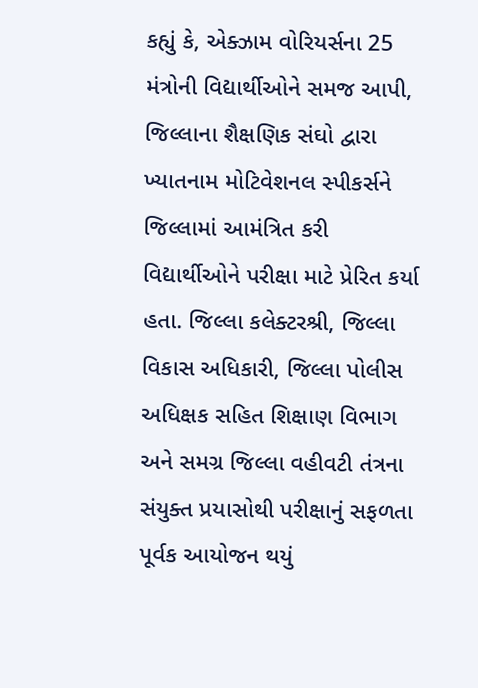કહ્યું કે, એક્ઝામ વોરિયર્સના 25 મંત્રોની વિદ્યાર્થીઓને સમજ આપી, જિલ્લાના શૈક્ષણિક સંઘો દ્વારા ખ્યાતનામ મોટિવેશનલ સ્પીકર્સને જિલ્લામાં આમંત્રિત કરી વિદ્યાર્થીઓને પરીક્ષા માટે પ્રેરિત કર્યા હતા. જિલ્લા કલેક્ટરશ્રી, જિલ્લા વિકાસ અધિકારી, જિલ્લા પોલીસ અધિક્ષક સહિત શિક્ષાણ વિભાગ અને સમગ્ર જિલ્લા વહીવટી તંત્રના સંયુક્ત પ્રયાસોથી પરીક્ષાનું સફળતા પૂર્વક આયોજન થયું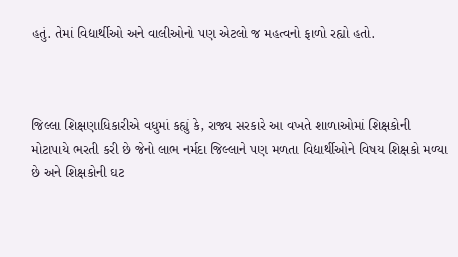હતું. તેમાં વિદ્યાર્થીઓ અને વાલીઓનો પણ એટલો જ મહત્વનો ફાળો રહ્યો હતો.



જિલ્લા શિક્ષણાધિકારીએ વધુમાં કહ્યું કે, રાજ્ય સરકારે આ વખતે શાળાઓમાં શિક્ષકોની મોટાપાયે ભરતી કરી છે જેનો લાભ નર્મદા જિલ્લાને પણ મળતા વિદ્યાર્થીઓને વિષય શિક્ષકો મળ્યા છે અને શિક્ષકોની ઘટ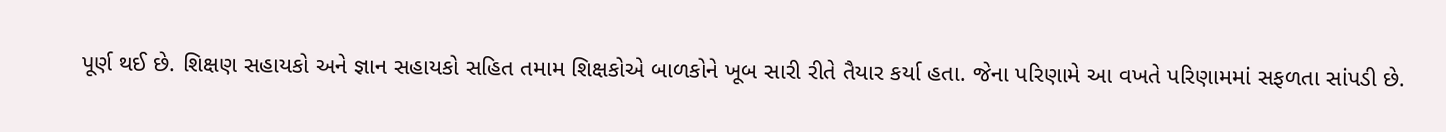પૂર્ણ થઈ છે. શિક્ષણ સહાયકો અને જ્ઞાન સહાયકો સહિત તમામ શિક્ષકોએ બાળકોને ખૂબ સારી રીતે તૈયાર કર્યા હતા. જેના પરિણામે આ વખતે પરિણામમાં સફળતા સાંપડી છે.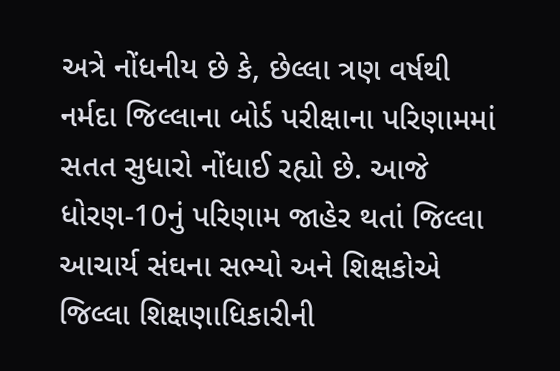અત્રે નોંધનીય છે કે, છેલ્લા ત્રણ વર્ષથી નર્મદા જિલ્લાના બોર્ડ પરીક્ષાના પરિણામમાં સતત સુધારો નોંધાઈ રહ્યો છે. આજે ધોરણ-10નું પરિણામ જાહેર થતાં જિલ્લા આચાર્ય સંઘના સભ્યો અને શિક્ષકોએ જિલ્લા શિક્ષણાધિકારીની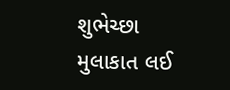શુભેચ્છા મુલાકાત લઈ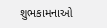શુભકામનાઓ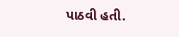પાઠવી હતી.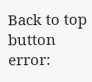Back to top button
error: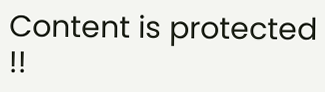Content is protected !!